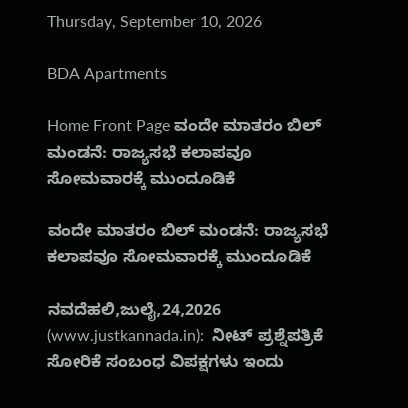Thursday, September 10, 2026

BDA Apartments

Home Front Page ವಂದೇ ಮಾತರಂ ಬಿಲ್ ಮಂಡನೆ: ರಾಜ್ಯಸಭೆ ಕಲಾಪವೂ ಸೋಮವಾರಕ್ಕೆ ಮುಂದೂಡಿಕೆ

ವಂದೇ ಮಾತರಂ ಬಿಲ್ ಮಂಡನೆ: ರಾಜ್ಯಸಭೆ ಕಲಾಪವೂ ಸೋಮವಾರಕ್ಕೆ ಮುಂದೂಡಿಕೆ

ನವದೆಹಲಿ,ಜುಲೈ,24,2026 (www.justkannada.in):  ನೀಟ್ ಪ್ರಶ್ನೆಪತ್ರಿಕೆ ಸೋರಿಕೆ ಸಂಬಂಧ ವಿಪಕ್ಷಗಳು ಇಂದು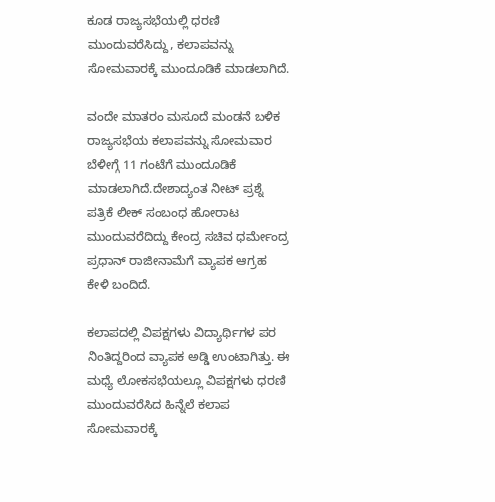ಕೂಡ ರಾಜ್ಯಸಭೆಯಲ್ಲಿ ಧರಣಿ ಮುಂದುವರೆಸಿದ್ದು, ಕಲಾಪವನ್ನು ಸೋಮವಾರಕ್ಕೆ ಮುಂದೂಡಿಕೆ ಮಾಡಲಾಗಿದೆ.

ವಂದೇ ಮಾತರಂ ಮಸೂದೆ ಮಂಡನೆ ಬಳಿಕ  ರಾಜ್ಯಸಭೆಯ ಕಲಾಪವನ್ನು ಸೋಮವಾರ ಬೆಳೀಗ್ಗೆ 11 ಗಂಟೆಗೆ ಮುಂದೂಡಿಕೆ ಮಾಡಲಾಗಿದೆ.ದೇಶಾದ್ಯಂತ ನೀಟ್ ಪ್ರಶ್ನೆ ಪತ್ರಿಕೆ ಲೀಕ್ ಸಂಬಂಧ ಹೋರಾಟ ಮುಂದುವರೆದಿದ್ದು ಕೇಂದ್ರ ಸಚಿವ ಧರ್ಮೇಂದ್ರ ಪ್ರಧಾನ್ ರಾಜೀನಾಮೆಗೆ ವ್ಯಾಪಕ ಆಗ್ರಹ ಕೇಳಿ ಬಂದಿದೆ.

ಕಲಾಪದಲ್ಲಿ ವಿಪಕ್ಷಗಳು ವಿದ್ಯಾರ್ಥಿಗಳ ಪರ ನಿಂತಿದ್ದರಿಂದ ವ್ಯಾಪಕ ಅಡ್ಡಿ ಉಂಟಾಗಿತ್ತು. ಈ ಮಧ್ಯೆ ಲೋಕಸಭೆಯಲ್ಲೂ ವಿಪಕ್ಷಗಳು ಧರಣಿ ಮುಂದುವರೆಸಿದ ಹಿನ್ನೆಲೆ ಕಲಾಪ ಸೋಮವಾರಕ್ಕೆ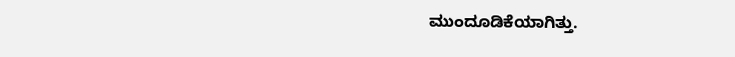ಮುಂದೂಡಿಕೆಯಾಗಿತ್ತು.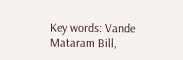Key words: Vande Mataram Bill,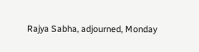Rajya Sabha, adjourned, Monday